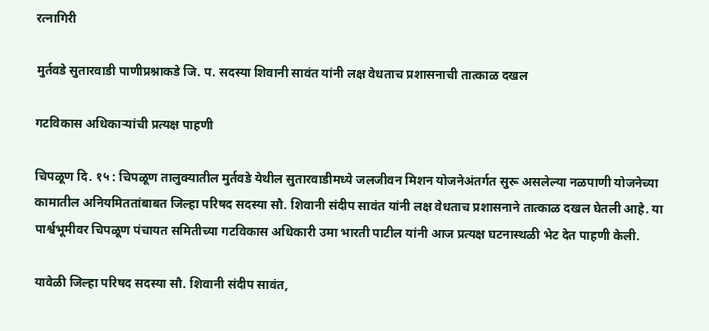रत्नागिरी

मुर्तवडे सुतारवाडी पाणीप्रश्नाकडे जि. प. सदस्या शिवानी सावंत यांनी लक्ष वेधताच प्रशासनाची तात्काळ दखल

गटविकास अधिकाऱ्यांची प्रत्यक्ष पाहणी

चिपळूण दि. १५ : चिपळूण तालुक्यातील मुर्तवडे येथील सुतारवाडीमध्ये जलजीवन मिशन योजनेअंतर्गत सुरू असलेल्या नळपाणी योजनेच्या कामातील अनियमिततांबाबत जिल्हा परिषद सदस्या सौ. शिवानी संदीप सावंत यांनी लक्ष वेधताच प्रशासनाने तात्काळ दखल घेतली आहे. या पार्श्वभूमीवर चिपळूण पंचायत समितीच्या गटविकास अधिकारी उमा भारती पाटील यांनी आज प्रत्यक्ष घटनास्थळी भेट देत पाहणी केली.

यावेळी जिल्हा परिषद सदस्या सौ. शिवानी संदीप सावंत,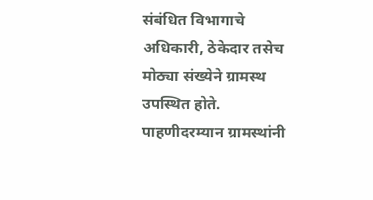संबंधित विभागाचे अधिकारी, ठेकेदार तसेच मोठ्या संख्येने ग्रामस्थ उपस्थित होते. पाहणीदरम्यान ग्रामस्थांनी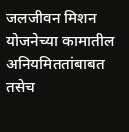जलजीवन मिशन योजनेच्या कामातील अनियमिततांबाबत तसेच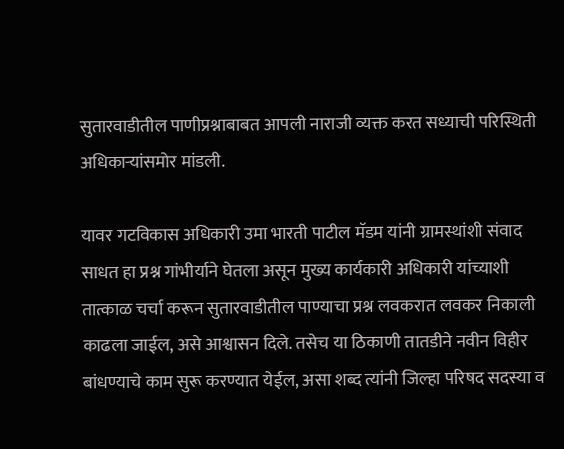सुतारवाडीतील पाणीप्रश्नाबाबत आपली नाराजी व्यक्त करत सध्याची परिस्थिती अधिकाऱ्यांसमोर मांडली.

यावर गटविकास अधिकारी उमा भारती पाटील मॅडम यांनी ग्रामस्थांशी संवाद साधत हा प्रश्न गांभीर्याने घेतला असून मुख्य कार्यकारी अधिकारी यांच्याशी तात्काळ चर्चा करून सुतारवाडीतील पाण्याचा प्रश्न लवकरात लवकर निकाली काढला जाईल, असे आश्वासन दिले. तसेच या ठिकाणी तातडीने नवीन विहीर बांधण्याचे काम सुरू करण्यात येईल, असा शब्द त्यांनी जिल्हा परिषद सदस्या व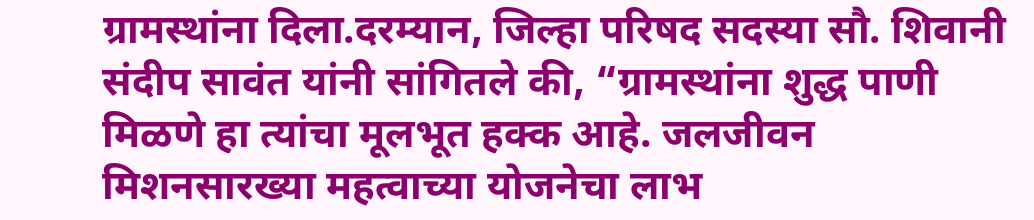ग्रामस्थांना दिला.दरम्यान, जिल्हा परिषद सदस्या सौ. शिवानी संदीप सावंत यांनी सांगितले की, “ग्रामस्थांना शुद्ध पाणी मिळणे हा त्यांचा मूलभूत हक्क आहे. जलजीवन मिशनसारख्या महत्वाच्या योजनेचा लाभ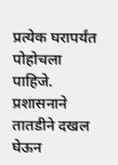प्रत्येक घरापर्यंत पोहोचला पाहिजे. प्रशासनाने तातडीने दखल घेऊन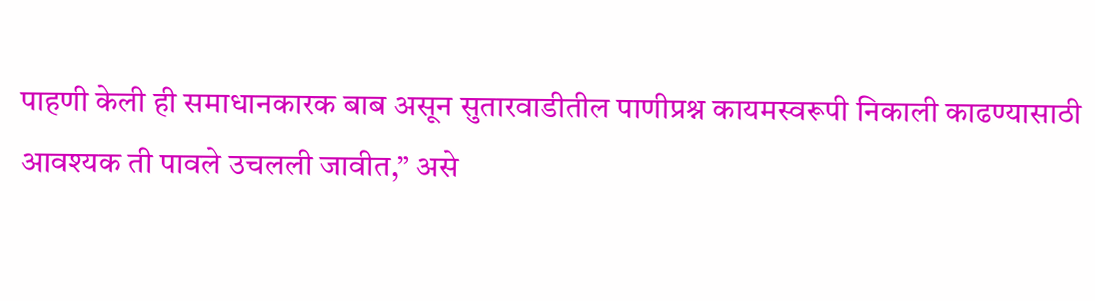पाहणी केली ही समाधानकारक बाब असून सुतारवाडीतील पाणीप्रश्न कायमस्वरूपी निकाली काढण्यासाठी आवश्यक ती पावले उचलली जावीत,” असे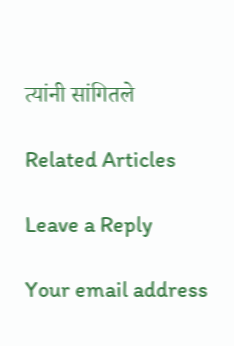त्यांनी सांगितले

Related Articles

Leave a Reply

Your email address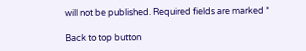will not be published. Required fields are marked *

Back to top button